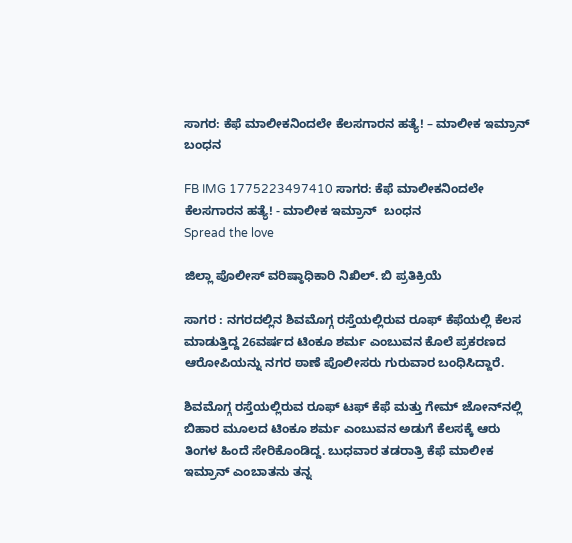ಸಾಗರ: ಕೆಫೆ ಮಾಲೀಕನಿಂದಲೇ ಕೆಲಸಗಾರನ ಹತ್ಯೆ! – ಮಾಲೀಕ ಇಮ್ರಾನ್  ಬಂಧನ

FB IMG 1775223497410 ಸಾಗರ: ಕೆಫೆ ಮಾಲೀಕನಿಂದಲೇ ಕೆಲಸಗಾರನ ಹತ್ಯೆ! - ಮಾಲೀಕ ಇಮ್ರಾನ್  ಬಂಧನ
Spread the love

ಜಿಲ್ಲಾ ಪೊಲೀಸ್ ವರಿಷ್ಠಾಧಿಕಾರಿ ನಿಖಿಲ್. ಬಿ ಪ್ರತಿಕ್ರಿಯೆ

ಸಾಗರ : ನಗರದಲ್ಲಿನ ಶಿವಮೊಗ್ಗ ರಸ್ತೆಯಲ್ಲಿರುವ ರೂಫ್ ಕೆಫೆಯಲ್ಲಿ ಕೆಲಸ ಮಾಡುತ್ತಿದ್ದ 26ವರ್ಷದ ಟಿಂಕೂ ಶರ್ಮ ಎಂಬುವನ ಕೊಲೆ ಪ್ರಕರಣದ ಆರೋಪಿಯನ್ನು ನಗರ ಠಾಣೆ ಪೊಲೀಸರು ಗುರುವಾರ ಬಂಧಿಸಿದ್ದಾರೆ.

ಶಿವಮೊಗ್ಗ ರಸ್ತೆಯಲ್ಲಿರುವ ರೂಫ್ ಟಫ್ ಕೆಫೆ ಮತ್ತು ಗೇಮ್ ಜೋನ್‌ನಲ್ಲಿ ಬಿಹಾರ ಮೂಲದ ಟಿಂಕೂ ಶರ್ಮ ಎಂಬುವನ ಅಡುಗೆ ಕೆಲಸಕ್ಕೆ ಆರು ತಿಂಗಳ ಹಿಂದೆ ಸೇರಿಕೊಂಡಿದ್ದ. ಬುಧವಾರ ತಡರಾತ್ರಿ ಕೆಫೆ ಮಾಲೀಕ ಇಮ್ರಾನ್ ಎಂಬಾತನು ತನ್ನ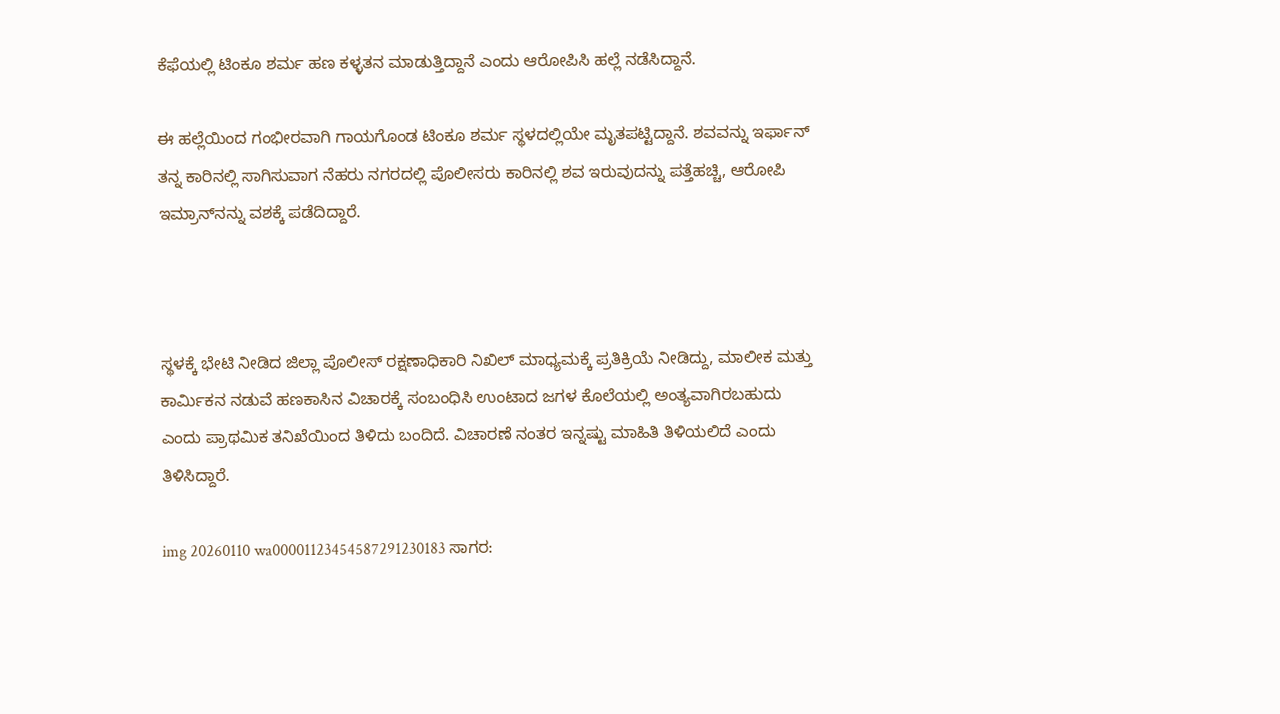ಕೆಫೆಯಲ್ಲಿ ಟಿಂಕೂ ಶರ್ಮ ಹಣ ಕಳ್ಳತನ ಮಾಡುತ್ತಿದ್ದಾನೆ ಎಂದು ಆರೋಪಿಸಿ ಹಲ್ಲೆ ನಡೆಸಿದ್ದಾನೆ.

ಈ ಹಲ್ಲೆಯಿಂದ ಗಂಭೀರವಾಗಿ ಗಾಯಗೊಂಡ ಟಿಂಕೂ ಶರ್ಮ ಸ್ಥಳದಲ್ಲಿಯೇ ಮೃತಪಟ್ಟಿದ್ದಾನೆ. ಶವವನ್ನು ಇರ್ಫಾನ್ ತನ್ನ ಕಾರಿನಲ್ಲಿ ಸಾಗಿಸುವಾಗ ನೆಹರು ನಗರದಲ್ಲಿ ಪೊಲೀಸರು ಕಾರಿನಲ್ಲಿ ಶವ ಇರುವುದನ್ನು ಪತ್ತೆಹಚ್ಚಿ, ಆರೋಪಿ ಇಮ್ರಾನ್‌ನನ್ನು ವಶಕ್ಕೆ ಪಡೆದಿದ್ದಾರೆ.



ಸ್ಥಳಕ್ಕೆ ಭೇಟಿ ನೀಡಿದ ಜಿಲ್ಲಾ ಪೊಲೀಸ್ ರಕ್ಷಣಾಧಿಕಾರಿ ನಿಖಿಲ್ ಮಾಧ್ಯಮಕ್ಕೆ ಪ್ರತಿಕ್ರಿಯೆ ನೀಡಿದ್ದು, ಮಾಲೀಕ ಮತ್ತು ಕಾರ್ಮಿಕನ ನಡುವೆ ಹಣಕಾಸಿನ ವಿಚಾರಕ್ಕೆ ಸಂಬಂಧಿಸಿ ಉಂಟಾದ ಜಗಳ ಕೊಲೆಯಲ್ಲಿ ಅಂತ್ಯವಾಗಿರಬಹುದು ಎಂದು ಪ್ರಾಥಮಿಕ ತನಿಖೆಯಿಂದ ತಿಳಿದು ಬಂದಿದೆ. ವಿಚಾರಣೆ ನಂತರ ಇನ್ನಷ್ಟು ಮಾಹಿತಿ ತಿಳಿಯಲಿದೆ ಎಂದು ತಿಳಿಸಿದ್ದಾರೆ.

img 20260110 wa00001123454587291230183 ಸಾಗರ: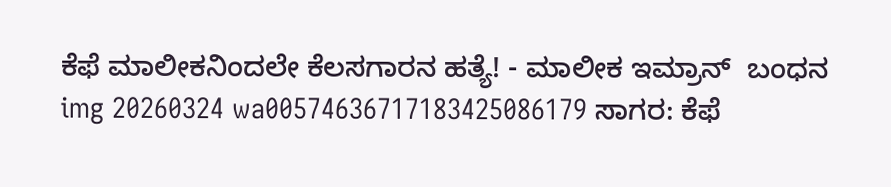ಕೆಫೆ ಮಾಲೀಕನಿಂದಲೇ ಕೆಲಸಗಾರನ ಹತ್ಯೆ! - ಮಾಲೀಕ ಇಮ್ರಾನ್  ಬಂಧನ
img 20260324 wa00574636717183425086179 ಸಾಗರ: ಕೆಫೆ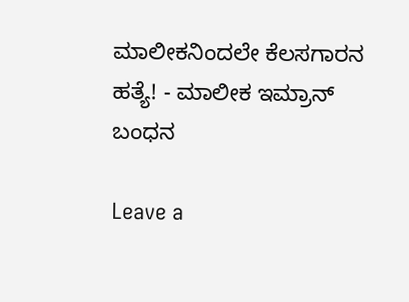ಮಾಲೀಕನಿಂದಲೇ ಕೆಲಸಗಾರನ ಹತ್ಯೆ! - ಮಾಲೀಕ ಇಮ್ರಾನ್  ಬಂಧನ

Leave a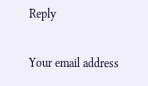Reply

Your email address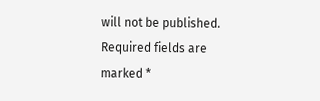will not be published. Required fields are marked *